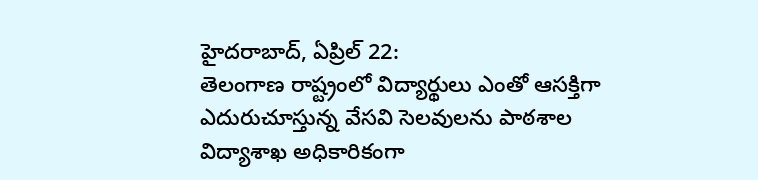హైదరాబాద్, ఏప్రిల్ 22:
తెలంగాణ రాష్ట్రంలో విద్యార్థులు ఎంతో ఆసక్తిగా ఎదురుచూస్తున్న వేసవి సెలవులను పాఠశాల విద్యాశాఖ అధికారికంగా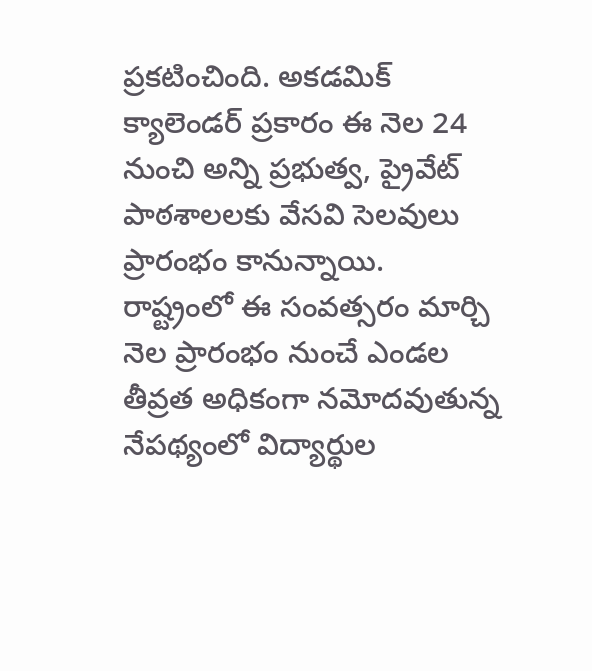ప్రకటించింది. అకడమిక్ క్యాలెండర్ ప్రకారం ఈ నెల 24 నుంచి అన్ని ప్రభుత్వ, ప్రైవేట్ పాఠశాలలకు వేసవి సెలవులు ప్రారంభం కానున్నాయి.
రాష్ట్రంలో ఈ సంవత్సరం మార్చి నెల ప్రారంభం నుంచే ఎండల తీవ్రత అధికంగా నమోదవుతున్న నేపథ్యంలో విద్యార్థుల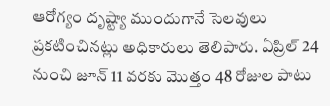ఆరోగ్యం దృష్ట్యా ముందుగానే సెలవులు ప్రకటించినట్లు అధికారులు తెలిపారు. ఏప్రిల్ 24 నుంచి జూన్ 11 వరకు మొత్తం 48 రోజుల పాటు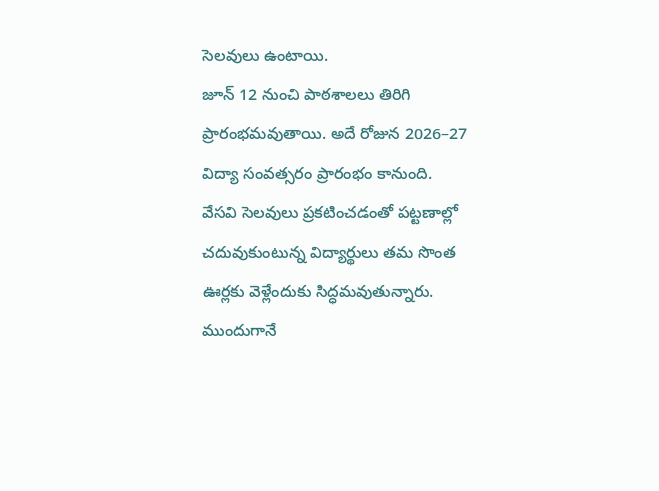సెలవులు ఉంటాయి.
జూన్ 12 నుంచి పాఠశాలలు తిరిగి ప్రారంభమవుతాయి. అదే రోజున 2026–27 విద్యా సంవత్సరం ప్రారంభం కానుంది.
వేసవి సెలవులు ప్రకటించడంతో పట్టణాల్లో చదువుకుంటున్న విద్యార్థులు తమ సొంత ఊర్లకు వెళ్లేందుకు సిద్ధమవుతున్నారు. ముందుగానే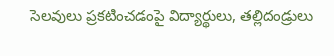సెలవులు ప్రకటించడంపై విద్యార్థులు, తల్లిదండ్రులు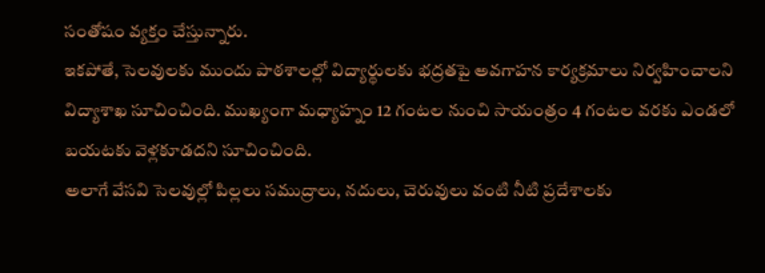సంతోషం వ్యక్తం చేస్తున్నారు.
ఇకపోతే, సెలవులకు ముందు పాఠశాలల్లో విద్యార్థులకు భద్రతపై అవగాహన కార్యక్రమాలు నిర్వహించాలని విద్యాశాఖ సూచించింది. ముఖ్యంగా మధ్యాహ్నం 12 గంటల నుంచి సాయంత్రం 4 గంటల వరకు ఎండలో బయటకు వెళ్లకూడదని సూచించింది.
అలాగే వేసవి సెలవుల్లో పిల్లలు సముద్రాలు, నదులు, చెరువులు వంటి నీటి ప్రదేశాలకు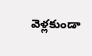వెళ్లకుండా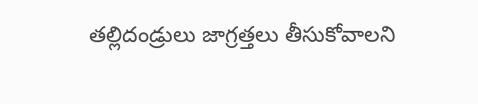తల్లిదండ్రులు జాగ్రత్తలు తీసుకోవాలని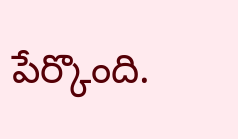పేర్కొంది.